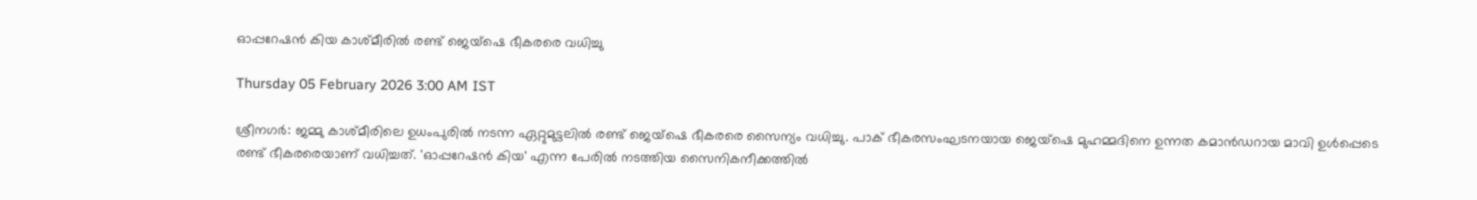ഓപ്പറേഷൻ കിയ കാശ്മീരിൽ രണ്ട് ജെയ്‌ഷെ ഭീകരരെ വധിച്ചു

Thursday 05 February 2026 3:00 AM IST

ശ്രീനഗർ: ജമ്മു കാശ്മീരിലെ ഉധംപുരിൽ നടന്ന ഏറ്റുമുട്ടലിൽ രണ്ട് ജെയ്‌ഷെ ഭീകരരെ സൈന്യം വധിച്ചു. പാക് ഭീകരസംഘടനയായ ജെയ്‌ഷെ മുഹമ്മദിനെ ഉന്നത കമാൻഡറായ മാവി ഉൾപ്പെടെ രണ്ട് ഭീകരരെയാണ് വധിച്ചത്. 'ഓപ്പറേഷൻ കിയ' എന്ന പേരിൽ നടത്തിയ സൈനികനീക്കത്തിൽ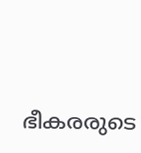ഭീകരരുടെ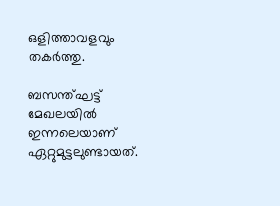ഒളിത്താവളവും തകർത്തു.

ബസന്ത്ഘട്ട് മേഖലയിൽ ഇന്നലെയാണ് ഏറ്റുമുട്ടലുണ്ടായത്.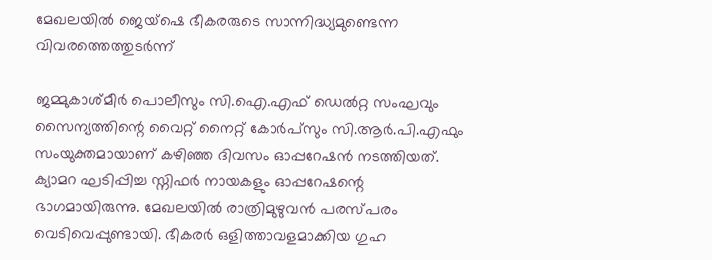മേഖലയിൽ ജെയ്‌ഷെ ഭീകരരുടെ സാന്നിദ്ധ്യമുണ്ടെന്ന വിവരത്തെത്തുടർന്ന്

ജമ്മുകാശ്മീർ പൊലീസും സി.ഐ.എഫ് ഡെൽറ്റ സംഘവും സൈന്യത്തിന്റെ വൈറ്റ് നൈറ്റ് കോർപ്സും സി.ആർ.പി.എഫും സംയുക്തമായാണ് കഴിഞ്ഞ ദിവസം ഓപ്പറേഷൻ നടത്തിയത്. ക്യാമറ ഘടിപ്പിച്ച സ്നിഫർ നായകളും ഓപ്പറേഷന്റെ ഭാഗമായിരുന്നു. മേഖലയിൽ രാത്രിമുഴുവൻ പരസ്പരം വെടിവെപ്പുണ്ടായി. ഭീകരർ ഒളിത്താവളമാക്കിയ ഗുഹ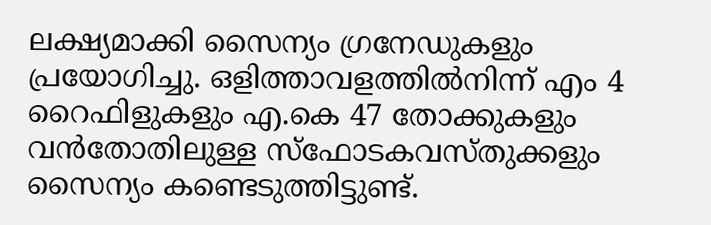ലക്ഷ്യമാക്കി സൈന്യം ഗ്രനേഡുകളും പ്രയോഗിച്ചു. ഒളിത്താവളത്തിൽനിന്ന് എം 4 റൈഫിളുകളും എ.കെ 47 തോക്കുകളും വൻതോതിലുള്ള സ്‌ഫോടകവസ്തുക്കളും സൈന്യം കണ്ടെടുത്തിട്ടുണ്ട്.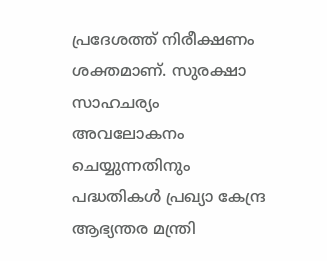പ്രദേശത്ത് നിരീക്ഷണം ശക്തമാണ്. സുരക്ഷാ സാഹചര്യം അവലോകനം ചെയ്യുന്നതിനും പദ്ധതികൾ പ്രഖ്യാ കേന്ദ്ര ആഭ്യന്തര മന്ത്രി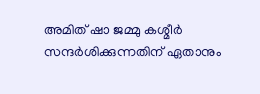അമിത് ഷാ ജമ്മു കശ്മീർ സന്ദർശിക്കുന്നതിന് ഏതാനും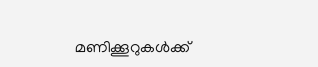മണിക്കൂറുകൾക്ക്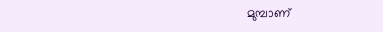മുമ്പാണ്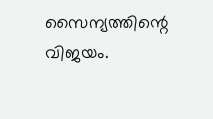സൈന്യത്തിന്റെ വിജയം.